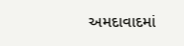અમદાવાદમાં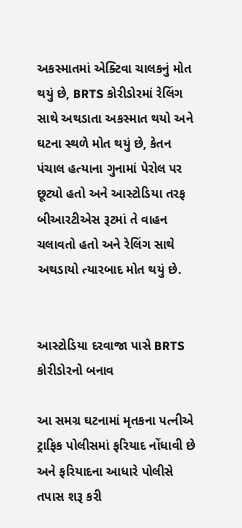અકસ્માતમાં એક્ટિવા ચાલકનું મોત થયું છે, BRTS કોરીડોરમાં રેલિંગ સાથે અથડાતા અકસ્માત થયો અને ઘટના સ્થળે મોત થયું છે, કેતન પંચાલ હત્યાના ગુનામાં પેરોલ પર છૂટ્યો હતો અને આસ્ટોડિયા તરફ બીઆરટીએસ રૂટમાં તે વાહન ચલાવતો હતો અને રેલિંગ સાથે અથડાયો ત્યારબાદ મોત થયું છે.


આસ્ટોડિયા દરવાજા પાસે BRTS કોરીડોરનો બનાવ

આ સમગ્ર ઘટનામાં મૃતકના પત્નીએ ટ્રાફિક પોલીસમાં ફરિયાદ નોંધાવી છે અને ફરિયાદના આધારે પોલીસે તપાસ શરૂ કરી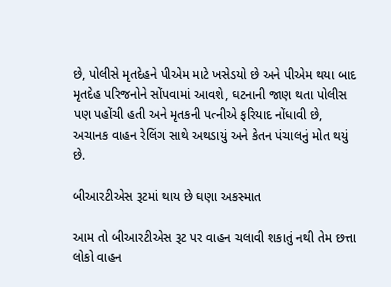છે, પોલીસે મૃતદેહને પીએમ માટે ખસેડયો છે અને પીએમ થયા બાદ મૃતદેહ પરિજનોને સોંપવામાં આવશે, ઘટનાની જાણ થતા પોલીસ પણ પહોંચી હતી અને મૃતકની પત્નીએ ફરિયાદ નોંધાવી છે, અચાનક વાહન રેલિંગ સાથે અથડાયું અને કેતન પંચાલનું મોત થયું છે.

બીઆરટીએસ રૂટમાં થાય છે ઘણા અકસ્માત

આમ તો બીઆરટીએસ રૂટ પર વાહન ચલાવી શકાતું નથી તેમ છત્તા લોકો વાહન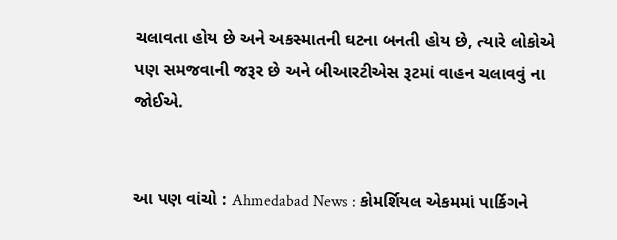ચલાવતા હોય છે અને અકસ્માતની ઘટના બનતી હોય છે, ત્યારે લોકોએ પણ સમજવાની જરૂર છે અને બીઆરટીએસ રૂટમાં વાહન ચલાવવું ના જોઈએ.


આ પણ વાંચો : Ahmedabad News : કોમર્શિયલ એકમમાં પાર્કિગને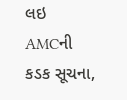લઇ AMCની કડક સૂચના,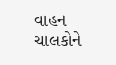વાહન ચાલકોને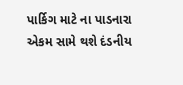પાર્કિગ માટે ના પાડનારા એકમ સામે થશે દંડનીય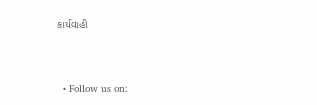કાર્યવાહી



  • Follow us on: